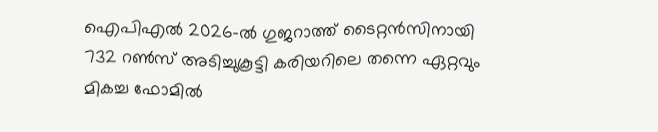ഐപിഎൽ 2026-ൽ ഗുജറാത്ത് ടൈറ്റൻസിനായി 732 റൺസ് അടിച്ചുകൂട്ടി കരിയറിലെ തന്നെ ഏറ്റവും മികച്ച ഫോമിൽ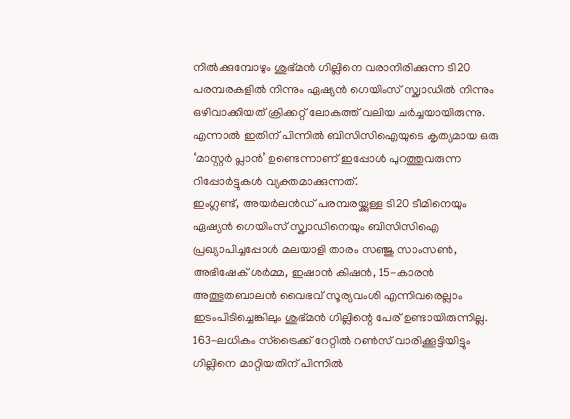നിൽക്കുമ്പോഴും ശുഭ്മൻ ഗില്ലിനെ വരാനിരിക്കുന്ന ടി20 പരമ്പരകളിൽ നിന്നും ഏഷ്യൻ ഗെയിംസ് സ്ക്വാഡിൽ നിന്നും ഒഴിവാക്കിയത് ക്രിക്കറ്റ് ലോകത്ത് വലിയ ചർച്ചയായിരുന്നു. എന്നാൽ ഇതിന് പിന്നിൽ ബിസിസിഐയുടെ കൃത്യമായ ഒരു ‘മാസ്റ്റർ പ്ലാൻ’ ഉണ്ടെന്നാണ് ഇപ്പോൾ പുറത്തുവരുന്ന റിപ്പോർട്ടുകൾ വ്യക്തമാക്കുന്നത്.
ഇംഗ്ലണ്ട്, അയർലൻഡ് പരമ്പരയ്ക്കുള്ള ടി20 ടീമിനെയും ഏഷ്യൻ ഗെയിംസ് സ്ക്വാഡിനെയും ബിസിസിഐ പ്രഖ്യാപിച്ചപ്പോൾ മലയാളി താരം സഞ്ജു സാംസൺ, അഭിഷേക് ശർമ്മ, ഇഷാൻ കിഷൻ, 15-കാരൻ അത്ഭുതബാലൻ വൈഭവ് സൂര്യവംശി എന്നിവരെല്ലാം ഇടംപിടിച്ചെങ്കിലും ശുഭ്മൻ ഗില്ലിന്റെ പേര് ഉണ്ടായിരുന്നില്ല. 163-ലധികം സ്ട്രൈക്ക് റേറ്റിൽ റൺസ് വാരിക്കൂട്ടിയിട്ടും ഗില്ലിനെ മാറ്റിയതിന് പിന്നിൽ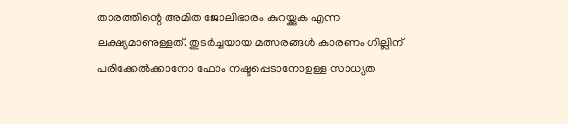താരത്തിന്റെ അമിത ജോലിഭാരം കുറയ്ക്കുക എന്ന ലക്ഷ്യമാണുള്ളത്. തുടർച്ചയായ മത്സരങ്ങൾ കാരണം ഗില്ലിന് പരിക്കേൽക്കാനോ ഫോം നഷ്ടപ്പെടാനോഉള്ള സാധ്യത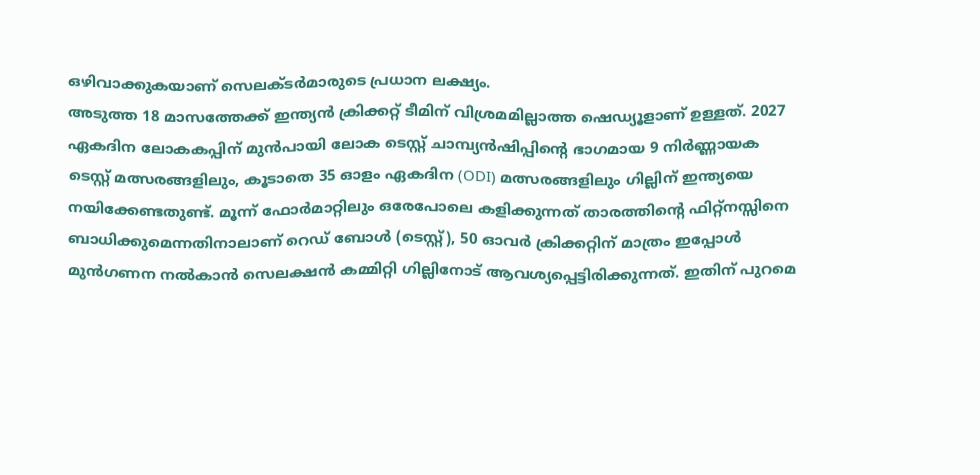ഒഴിവാക്കുകയാണ് സെലക്ടർമാരുടെ പ്രധാന ലക്ഷ്യം.
അടുത്ത 18 മാസത്തേക്ക് ഇന്ത്യൻ ക്രിക്കറ്റ് ടീമിന് വിശ്രമമില്ലാത്ത ഷെഡ്യൂളാണ് ഉള്ളത്. 2027 ഏകദിന ലോകകപ്പിന് മുൻപായി ലോക ടെസ്റ്റ് ചാമ്പ്യൻഷിപ്പിന്റെ ഭാഗമായ 9 നിർണ്ണായക ടെസ്റ്റ് മത്സരങ്ങളിലും, കൂടാതെ 35 ഓളം ഏകദിന (ODI) മത്സരങ്ങളിലും ഗില്ലിന് ഇന്ത്യയെ നയിക്കേണ്ടതുണ്ട്. മൂന്ന് ഫോർമാറ്റിലും ഒരേപോലെ കളിക്കുന്നത് താരത്തിന്റെ ഫിറ്റ്നസ്സിനെ ബാധിക്കുമെന്നതിനാലാണ് റെഡ് ബോൾ (ടെസ്റ്റ്), 50 ഓവർ ക്രിക്കറ്റിന് മാത്രം ഇപ്പോൾ മുൻഗണന നൽകാൻ സെലക്ഷൻ കമ്മിറ്റി ഗില്ലിനോട് ആവശ്യപ്പെട്ടിരിക്കുന്നത്. ഇതിന് പുറമെ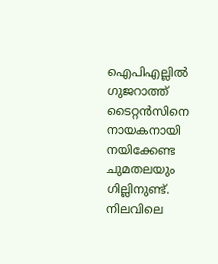ഐപിഎല്ലിൽ ഗുജറാത്ത് ടൈറ്റൻസിനെ നായകനായി നയിക്കേണ്ട ചുമതലയും ഗില്ലിനുണ്ട്.
നിലവിലെ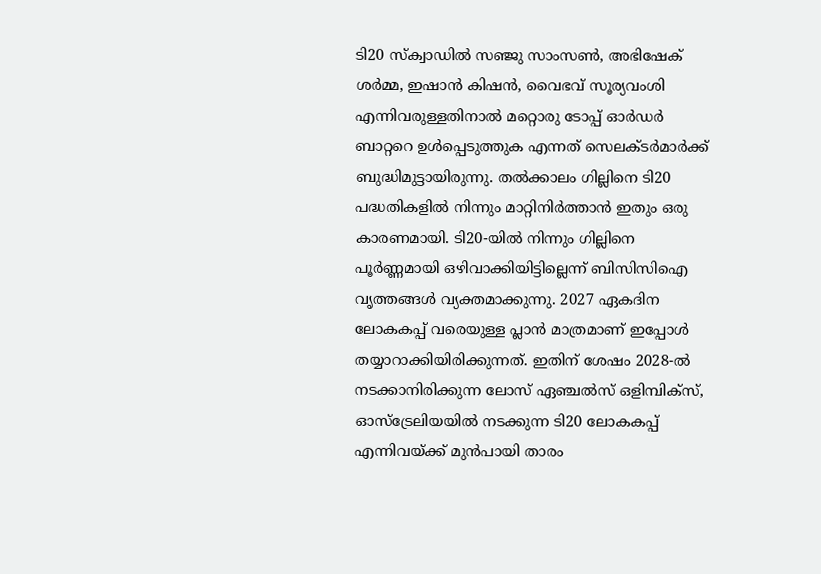ടി20 സ്ക്വാഡിൽ സഞ്ജു സാംസൺ, അഭിഷേക് ശർമ്മ, ഇഷാൻ കിഷൻ, വൈഭവ് സൂര്യവംശി എന്നിവരുള്ളതിനാൽ മറ്റൊരു ടോപ്പ് ഓർഡർ ബാറ്ററെ ഉൾപ്പെടുത്തുക എന്നത് സെലക്ടർമാർക്ക് ബുദ്ധിമുട്ടായിരുന്നു. തൽക്കാലം ഗില്ലിനെ ടി20 പദ്ധതികളിൽ നിന്നും മാറ്റിനിർത്താൻ ഇതും ഒരു കാരണമായി. ടി20-യിൽ നിന്നും ഗില്ലിനെ പൂർണ്ണമായി ഒഴിവാക്കിയിട്ടില്ലെന്ന് ബിസിസിഐ വൃത്തങ്ങൾ വ്യക്തമാക്കുന്നു. 2027 ഏകദിന ലോകകപ്പ് വരെയുള്ള പ്ലാൻ മാത്രമാണ് ഇപ്പോൾ തയ്യാറാക്കിയിരിക്കുന്നത്. ഇതിന് ശേഷം 2028-ൽ നടക്കാനിരിക്കുന്ന ലോസ് ഏഞ്ചൽസ് ഒളിമ്പിക്സ്, ഓസ്ട്രേലിയയിൽ നടക്കുന്ന ടി20 ലോകകപ്പ് എന്നിവയ്ക്ക് മുൻപായി താരം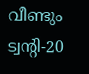വീണ്ടും ട്വന്റി-20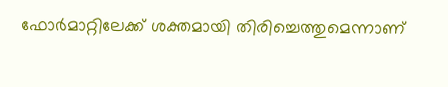ഫോർമാറ്റിലേക്ക് ശക്തമായി തിരിച്ചെത്തുമെന്നാണ്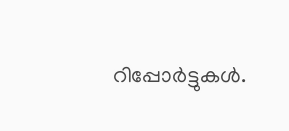റിപ്പോർട്ടുകൾ.